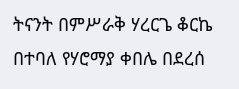ትናንት በምሥራቅ ሃረርጌ ቆርኬ በተባለ የሃሮማያ ቀበሌ በደረሰ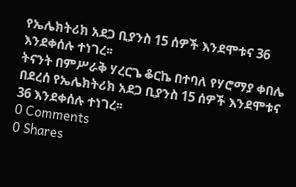የኤሌክትሪክ አደጋ ቢያንስ 15 ሰዎች እንደሞቱና 36 እንደቀሰሉ ተነገረ፡፡
ትናንት በምሥራቅ ሃረርጌ ቆርኬ በተባለ የሃሮማያ ቀበሌ በደረሰ የኤሌክትሪክ አደጋ ቢያንስ 15 ሰዎች እንደሞቱና 36 እንደቀሰሉ ተነገረ፡፡
0 Comments
0 Shares